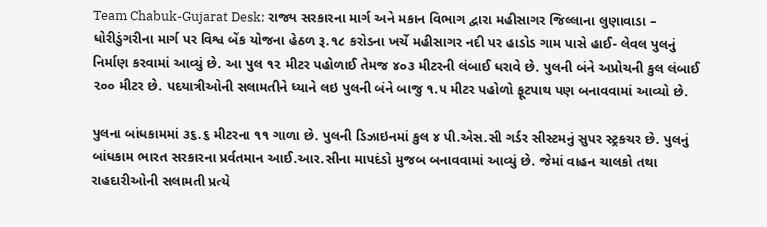Team Chabuk-Gujarat Desk: રાજ્ય સરકારના માર્ગ અને મકાન વિભાગ દ્વારા મહીસાગર જિલ્લાના લુણાવાડા – ધોરીડુંગરીના માર્ગ પર વિશ્વ બેંક યોજના હેઠળ રૂ.૧૮ કરોડના ખર્ચે મહીસાગર નદી પર હાડોડ ગામ પાસે હાઈ- લેવલ પુલનું નિર્માણ કરવામાં આવ્યું છે. આ પુલ ૧૨ મીટર પહોળાઈ તેમજ ૪૦૩ મીટરની લંબાઈ ધરાવે છે. પુલની બંને અપ્રોચની કુલ લંબાઈ ૨૦૦ મીટર છે. પદયાત્રીઓની સલામતીને ધ્યાને લઇ પુલની બંને બાજુ ૧.૫ મીટર પહોળો ફૂટપાથ પણ બનાવવામાં આવ્યો છે.

પુલના બાંધકામમાં ૩૬.૬ મીટરના ૧૧ ગાળા છે. પુલની ડિઝાઇનમાં કુલ ૪ પી.એસ.સી ગર્ડર સીસ્ટમનું સુપર સ્ટ્રકચર છે. પુલનું બાંધકામ ભારત સરકારના પ્રર્વતમાન આઈ.આર.સીના માપદંડો મુજબ બનાવવામાં આવ્યું છે. જેમાં વાહન ચાલકો તથા રાહદારીઓની સલામતી પ્રત્યે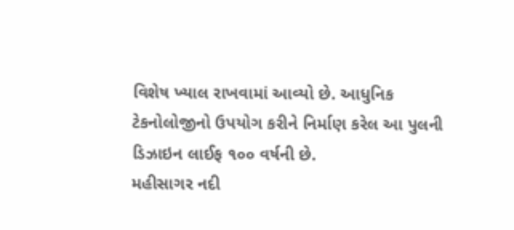વિશેષ ખ્યાલ રાખવામાં આવ્યો છે. આધુનિક ટેકનોલોજીનો ઉપયોગ કરીને નિર્માણ કરેલ આ પુલની ડિઝાઇન લાઈફ ૧૦૦ વર્ષની છે.
મહીસાગર નદી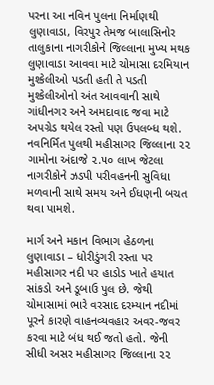પરના આ નવિન પુલના નિર્માણથી લુણાવાડા, વિરપુર તેમજ બાલાસિનોર તાલુકાના નાગરીકોને જિલ્લાના મુખ્ય મથક લુણાવાડા આવવા માટે ચોમાસા દરમિયાન મુશ્કેલીઓ પડતી હતી તે પડતી મુશ્કેલીઓનો અંત આવવાની સાથે ગાંધીનગર અને અમદાવાદ જવા માટે અપગ્રેડ થયેલ રસ્તો પણ ઉપલબ્ધ થશે. નવનિર્મિત પુલથી મહીસાગર જિલ્લાના ૨૨ ગામોના અંદાજે ૨.૫૦ લાખ જેટલા નાગરીકોને ઝડપી પરીવહનની સુવિધા મળવાની સાથે સમય અને ઈધણની બચત થવા પામશે.

માર્ગ અને મકાન વિભાગ હેઠળના લુણાવાડા – ધોરીડુંગરી રસ્તા પર મહીસાગર નદી પર હાડોડ ખાતે હયાત સાંકડો અને ડૂબાઉ પુલ છે. જેથી ચોમાસામાં ભારે વરસાદ દરમ્યાન નદીમાં પૂરને કારણે વાહનવ્યવહાર અવર-જવર કરવા માટે બંધ થઈ જતો હતો. જેની સીધી અસર મહીસાગર જિલ્લાના ૨૨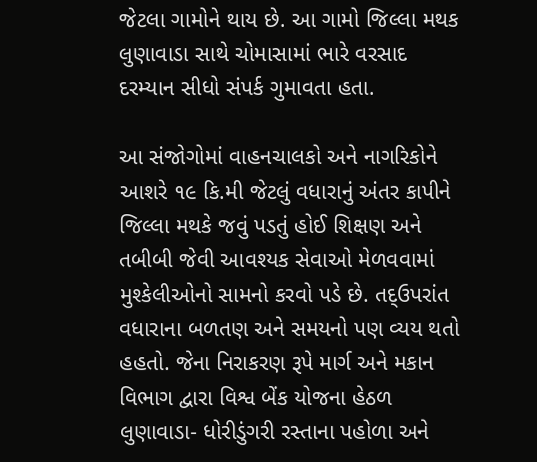જેટલા ગામોને થાય છે. આ ગામો જિલ્લા મથક લુણાવાડા સાથે ચોમાસામાં ભારે વરસાદ દરમ્યાન સીધો સંપર્ક ગુમાવતા હતા.

આ સંજોગોમાં વાહનચાલકો અને નાગરિકોને આશરે ૧૯ કિ.મી જેટલું વધારાનું અંતર કાપીને જિલ્લા મથકે જવું પડતું હોઈ શિક્ષણ અને તબીબી જેવી આવશ્યક સેવાઓ મેળવવામાં મુશ્કેલીઓનો સામનો કરવો પડે છે. તદ્ઉપરાંત વધારાના બળતણ અને સમયનો પણ વ્યય થતો હહતો. જેના નિરાકરણ રૂપે માર્ગ અને મકાન વિભાગ દ્વારા વિશ્વ બેંક યોજના હેઠળ લુણાવાડા- ધોરીડુંગરી રસ્તાના પહોળા અને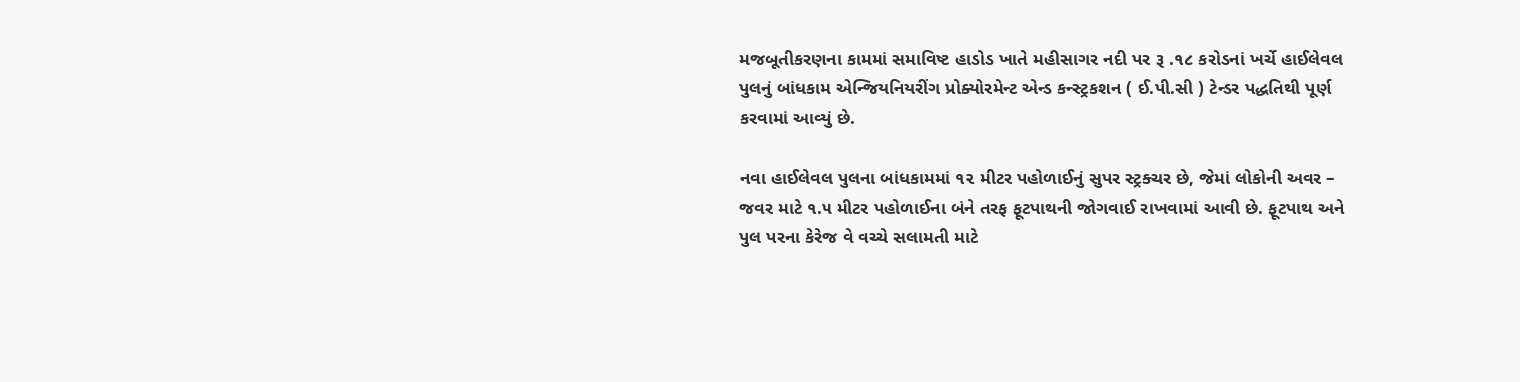મજબૂતીકરણના કામમાં સમાવિષ્ટ હાડોડ ખાતે મહીસાગર નદી પર રૂ .૧૮ કરોડનાં ખર્ચે હાઈલેવલ પુલનું બાંધકામ એન્જિયનિયરીંગ પ્રોક્યોરમેન્ટ એન્ડ કન્સ્ટ્રકશન ( ઈ.પી.સી ) ટેન્ડર પદ્ધતિથી પૂર્ણ કરવામાં આવ્યું છે.

નવા હાઈલેવલ પુલના બાંધકામમાં ૧૨ મીટર પહોળાઈનું સુપર સ્ટ્રક્ચર છે, જેમાં લોકોની અવર – જવર માટે ૧.૫ મીટર પહોળાઈના બંને તરફ ફૂટપાથની જોગવાઈ રાખવામાં આવી છે. ફૂટપાથ અને પુલ પરના કેરેજ વે વચ્ચે સલામતી માટે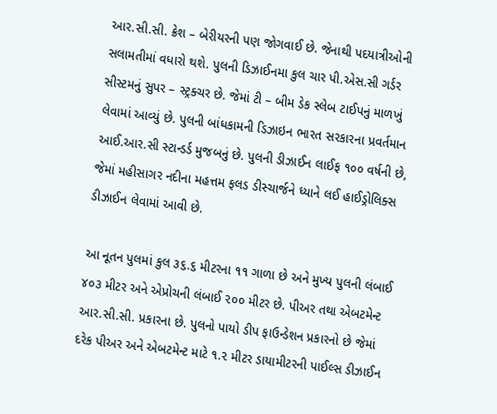આર.સી.સી. ક્રેશ – બેરીયરની પણ જોગવાઈ છે. જેનાથી પદયાત્રીઓની સલામતીમાં વધારો થશે. પુલની ડિઝાઈનમા કુલ ચાર પી.એસ.સી ગર્ડર સીસ્ટમનું સુપર – સ્ટ્રક્ચર છે. જેમાં ટી – બીમ ડેક સ્લેબ ટાઈપનું માળખું લેવામાં આવ્યું છે. પુલની બાંધકામની ડિઝાઇન ભારત સરકારના પ્રવર્તમાન આઈ.આર.સી સ્ટાન્ડર્ડ મુજબનું છે. પુલની ડીઝાઈન લાઈફ ૧૦૦ વર્ષની છે, જેમાં મહીસાગર નદીના મહત્તમ ફલડ ડીસ્ચાર્જને ધ્યાને લઈ હાઈડ્રોલિક્સ ડીઝાઈન લેવામાં આવી છે.

આ નૂતન પુલમાં કુલ ૩૬.૬ મીટરના ૧૧ ગાળા છે અને મુખ્ય પુલની લંબાઈ ૪૦૩ મીટર અને એપ્રોચની લંબાઈ ૨૦૦ મીટર છે. પીઅર તથા એબટમેન્ટ આર.સી.સી. પ્રકારના છે. પુલનો પાયો ડીપ ફાઉન્ડેશન પ્રકારનો છે જેમાં દરેક પીઅર અને એબટમેન્ટ માટે ૧.૨ મીટર ડાયામીટરની પાઈલ્સ ડીઝાઈન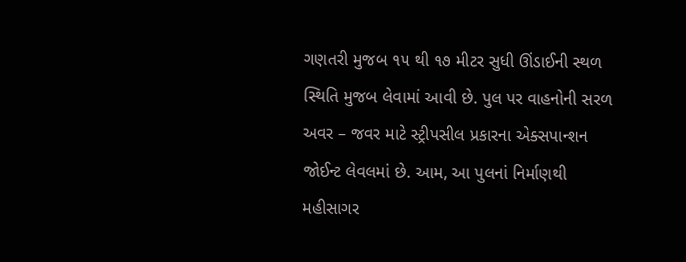ગણતરી મુજબ ૧૫ થી ૧૭ મીટર સુધી ઊંડાઈની સ્થળ સ્થિતિ મુજબ લેવામાં આવી છે. પુલ પર વાહનોની સરળ અવર – જવર માટે સ્ટ્રીપસીલ પ્રકારના એક્સપાન્શન જોઈન્ટ લેવલમાં છે. આમ, આ પુલનાં નિર્માણથી મહીસાગર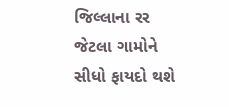જિલ્લાના રર જેટલા ગામોને સીધો ફાયદો થશે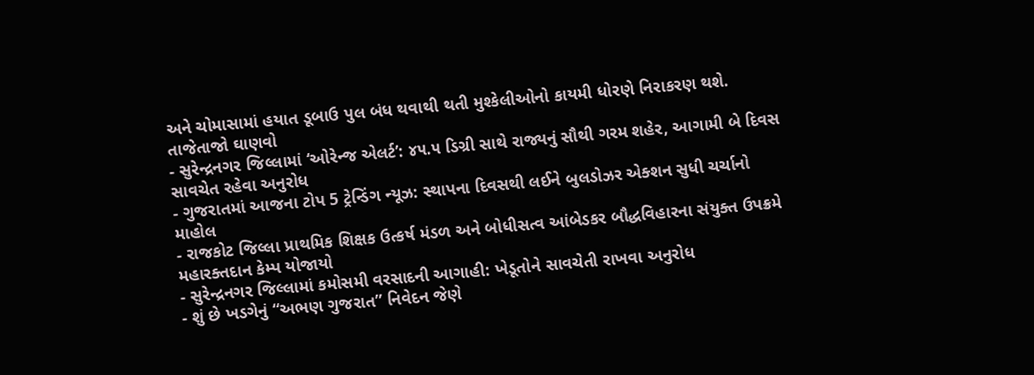અને ચોમાસામાં હયાત ડૂબાઉ પુલ બંધ થવાથી થતી મુશ્કેલીઓનો કાયમી ધોરણે નિરાકરણ થશે.
તાજેતાજો ઘાણવો
- સુરેન્દ્રનગર જિલ્લામાં ‘ઓરેન્જ એલર્ટ’: ૪૫.૫ ડિગ્રી સાથે રાજ્યનું સૌથી ગરમ શહેર, આગામી બે દિવસ સાવચેત રહેવા અનુરોધ
- ગુજરાતમાં આજના ટોપ 5 ટ્રેન્ડિંગ ન્યૂઝ: સ્થાપના દિવસથી લઈને બુલડોઝર એક્શન સુધી ચર્ચાનો માહોલ
- રાજકોટ જિલ્લા પ્રાથમિક શિક્ષક ઉત્કર્ષ મંડળ અને બોધીસત્વ આંબેડકર બૌદ્ધવિહારના સંયુક્ત ઉપક્રમે મહારક્તદાન કેમ્પ યોજાયો
- સુરેન્દ્રનગર જિલ્લામાં કમોસમી વરસાદની આગાહી: ખેડૂતોને સાવચેતી રાખવા અનુરોધ
- શું છે ખડગેનું “અભણ ગુજરાત” નિવેદન જેણે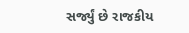સર્જ્યું છે રાજકીય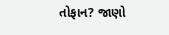તોફાન? જાણો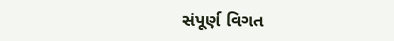સંપૂર્ણ વિગત